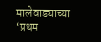मालेवाड्याच्या ‘प्रथम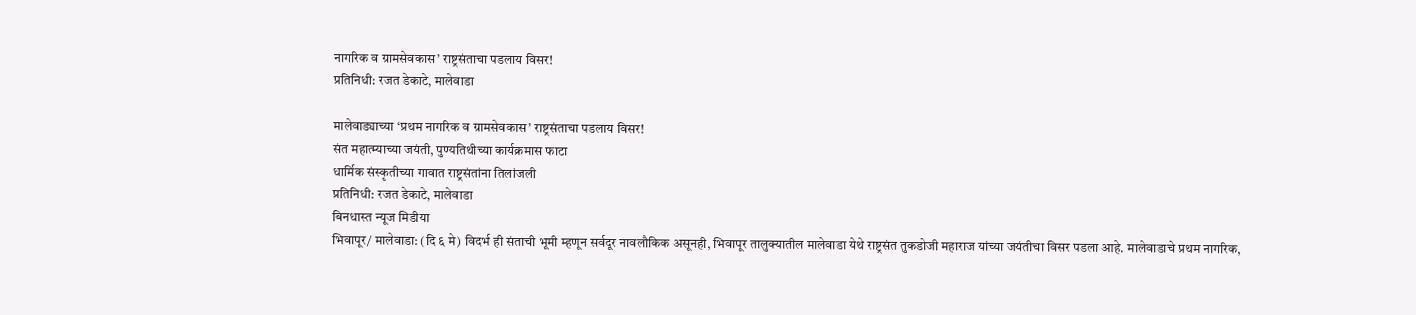नागरिक व ग्रामसेवकास’ राष्ट्रसंताचा पडलाय विसर!
प्रतिनिधी: रजत डेकाटे, मालेवाडा

मालेवाड्याच्या ‘प्रथम नागरिक व ग्रामसेवकास’ राष्ट्रसंताचा पडलाय विसर!
संत महात्म्याच्या जयंती, पुण्यतिथीच्या कार्यक्रमास फाटा
धार्मिक संस्कृतीच्या गावात राष्ट्रसंतांना तिलांजली
प्रतिनिधी: रजत डेकाटे, मालेवाडा
बिनधास्त न्यूज मिडीया
भिवापूर/ मालेवाडा: (दि ६ मे) विदर्भ ही संताची भूमी म्हणून सर्वदूर नावलौकिक असूनही, भिवापूर तालुक्यातील मालेवाडा येथे राष्ट्रसंत तुकडोजी महाराज यांच्या जयंतीचा विसर पडला आहे. मालेवाडाचे प्रथम नागरिक,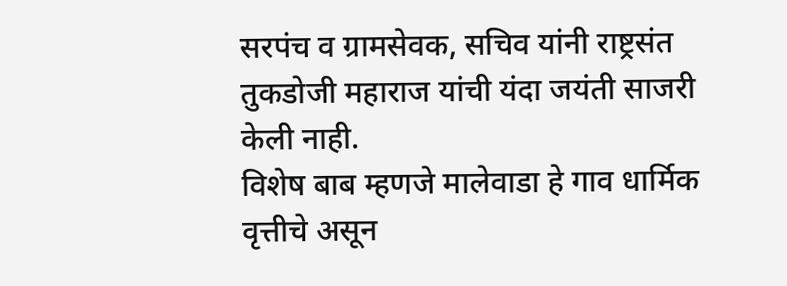सरपंच व ग्रामसेवक, सचिव यांनी राष्ट्रसंत तुकडोजी महाराज यांची यंदा जयंती साजरी केली नाही.
विशेष बाब म्हणजे मालेवाडा हे गाव धार्मिक वृत्तीचे असून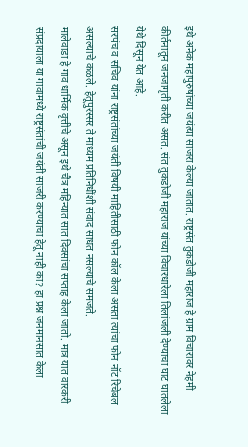इथे अनेक महापुरुषांच्या जयंत्या साजरा केल्या जातात. राष्ट्रसंत तुकडोजी महाराज हे ग्राम विचारावर नेहमी कीर्तनातून जनजागृती करीत असत. संत तुकडोजी महाराज यांच्या विचारधारेला तिलांजली देण्याचा घाट घातलेला येथे दिसून येत आहे.
सरपंच व सचिव यांना राष्ट्रसंतांच्या जयंती विषयी माहितीसाठी फोन कॉल केला असता त्यांचा फोन नॉट रिचेबल असल्याचे कळले. हेतूपुरस्सर ते माध्यम प्रतिनिधींशी संवाद साधत नसल्याचे समजते.
मालेवाडा हे गाव धार्मिक वृत्तीचे असून इथे चैत्र महिन्यात सात दिवसांचा सप्ताह केला जातो. मात्र यात वारकरी संप्रदायाला या गावामध्ये राष्ट्रसंतांची जयंती साजरी करण्याचा हेतू नाही का? हा प्रश्न जनमानसात केला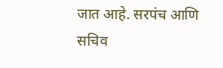जात आहे. सरपंच आणि सचिव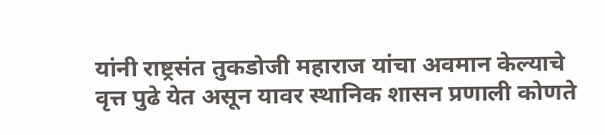यांनी राष्ट्रसंत तुकडोजी महाराज यांचा अवमान केल्याचे वृत्त पुढे येत असून यावर स्थानिक शासन प्रणाली कोणते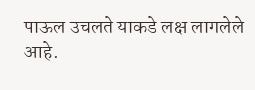पाऊल उचलते याकडे लक्ष लागलेले आहे.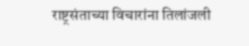राष्ट्रसंताच्या विचारांना तिलांजली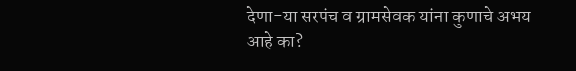देणा-या सरपंच व ग्रामसेवक यांना कुणाचे अभय आहे का?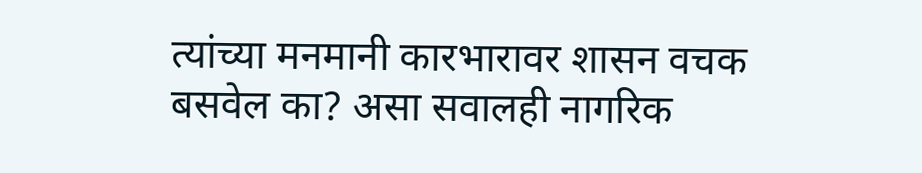त्यांच्या मनमानी कारभारावर शासन वचक बसवेल का? असा सवालही नागरिक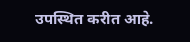उपस्थित करीत आहे.